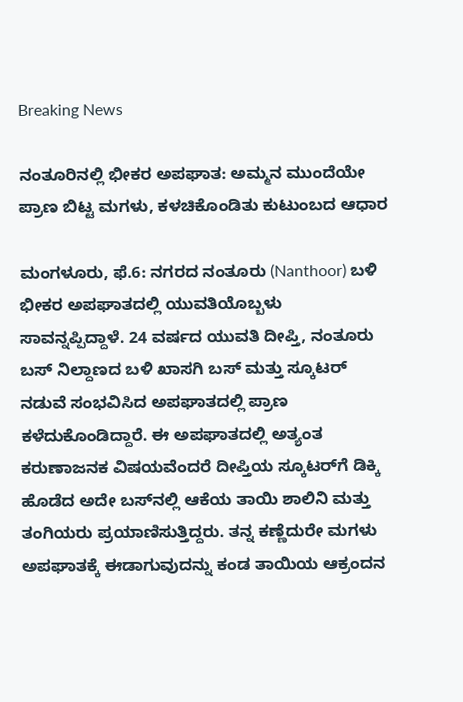Breaking News

ನಂತೂರಿನಲ್ಲಿ ಭೀಕರ ಅಪಘಾತ: ಅಮ್ಮನ ಮುಂದೆಯೇ ಪ್ರಾಣ ಬಿಟ್ಟ ಮಗಳು, ಕಳಚಿಕೊಂಡಿತು ಕುಟುಂಬದ ಆಧಾರ

ಮಂಗಳೂರು, ಫೆ.6: ನಗರದ ನಂತೂರು (Nanthoor) ಬಳಿ ಭೀಕರ ಅಪಘಾತದಲ್ಲಿ ಯುವತಿಯೊಬ್ಬಳು ಸಾವನ್ನಪ್ಪಿದ್ದಾಳೆ. 24 ವರ್ಷದ ಯುವತಿ ದೀಪ್ತಿ, ನಂತೂರು ಬಸ್ ನಿಲ್ದಾಣದ ಬಳಿ ಖಾಸಗಿ ಬಸ್ ಮತ್ತು ಸ್ಕೂಟರ್ ನಡುವೆ ಸಂಭವಿಸಿದ ಅಪಘಾತದಲ್ಲಿ ಪ್ರಾಣ ಕಳೆದುಕೊಂಡಿದ್ದಾರೆ. ಈ ಅಪಘಾತದಲ್ಲಿ ಅತ್ಯಂತ ಕರುಣಾಜನಕ ವಿಷಯವೆಂದರೆ ದೀಪ್ತಿಯ ಸ್ಕೂಟರ್‌ಗೆ ಡಿಕ್ಕಿ ಹೊಡೆದ ಅದೇ ಬಸ್‌ನಲ್ಲಿ ಆಕೆಯ ತಾಯಿ ಶಾಲಿನಿ ಮತ್ತು ತಂಗಿಯರು ಪ್ರಯಾಣಿಸುತ್ತಿದ್ದರು. ತನ್ನ ಕಣ್ಣೆದುರೇ ಮಗಳು ಅಪಘಾತಕ್ಕೆ ಈಡಾಗುವುದನ್ನು ಕಂಡ ತಾಯಿಯ ಆಕ್ರಂದನ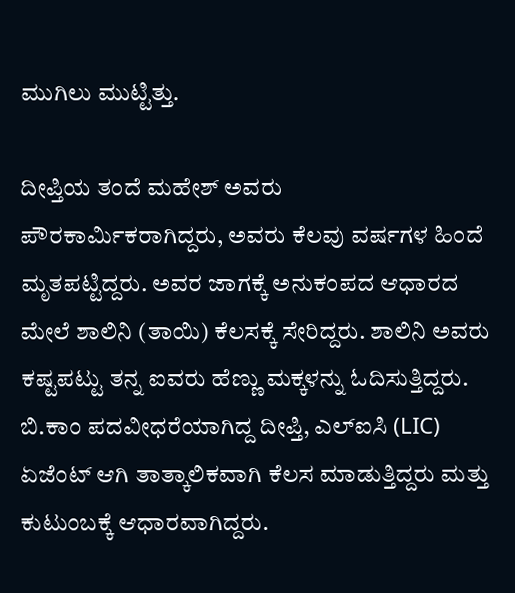ಮುಗಿಲು ಮುಟ್ಟಿತ್ತು.

ದೀಪ್ತಿಯ ತಂದೆ ಮಹೇಶ್ ಅವರು ಪೌರಕಾರ್ಮಿಕರಾಗಿದ್ದರು, ಅವರು ಕೆಲವು ವರ್ಷಗಳ ಹಿಂದೆ ಮೃತಪಟ್ಟಿದ್ದರು. ಅವರ ಜಾಗಕ್ಕೆ ಅನುಕಂಪದ ಆಧಾರದ ಮೇಲೆ ಶಾಲಿನಿ (ತಾಯಿ) ಕೆಲಸಕ್ಕೆ ಸೇರಿದ್ದರು. ಶಾಲಿನಿ ಅವರು ಕಷ್ಟಪಟ್ಟು ತನ್ನ ಐವರು ಹೆಣ್ಣು ಮಕ್ಕಳನ್ನು ಓದಿಸುತ್ತಿದ್ದರು. ಬಿ.ಕಾಂ ಪದವೀಧರೆಯಾಗಿದ್ದ ದೀಪ್ತಿ, ಎಲ್‌ಐಸಿ (LIC) ಏಜೆಂಟ್ ಆಗಿ ತಾತ್ಕಾಲಿಕವಾಗಿ ಕೆಲಸ ಮಾಡುತ್ತಿದ್ದರು ಮತ್ತು ಕುಟುಂಬಕ್ಕೆ ಆಧಾರವಾಗಿದ್ದರು.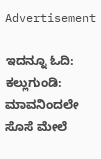Advertisement

ಇದನ್ನೂ ಓದಿ: ಕಲ್ಲುಗುಂಡಿ: ಮಾವನಿಂದಲೇ ಸೊಸೆ ಮೇಲೆ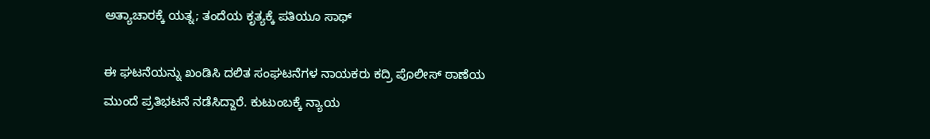ಅತ್ಯಾಚಾರಕ್ಕೆ ಯತ್ನ; ತಂದೆಯ ಕೃತ್ಯಕ್ಕೆ ಪತಿಯೂ ಸಾಥ್

ಈ ಘಟನೆಯನ್ನು ಖಂಡಿಸಿ ದಲಿತ ಸಂಘಟನೆಗಳ ನಾಯಕರು ಕದ್ರಿ ಪೊಲೀಸ್ ಠಾಣೆಯ ಮುಂದೆ ಪ್ರತಿಭಟನೆ ನಡೆಸಿದ್ದಾರೆ. ಕುಟುಂಬಕ್ಕೆ ನ್ಯಾಯ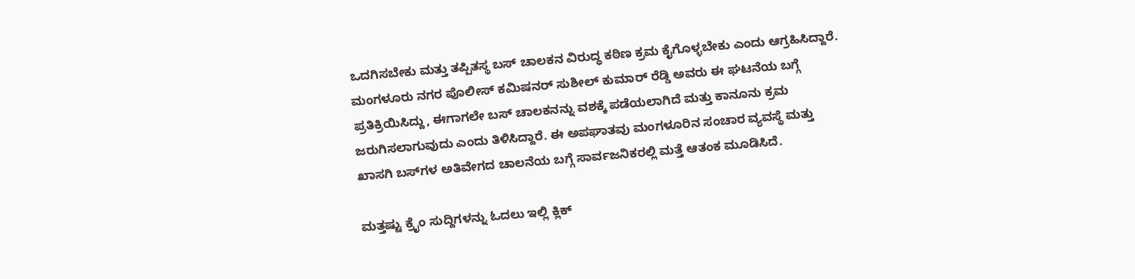ಒದಗಿಸಬೇಕು ಮತ್ತು ತಪ್ಪಿತಸ್ಥ ಬಸ್ ಚಾಲಕನ ವಿರುದ್ಧ ಕಠಿಣ ಕ್ರಮ ಕೈಗೊಳ್ಳಬೇಕು ಎಂದು ಆಗ್ರಹಿಸಿದ್ದಾರೆ. ಮಂಗಳೂರು ನಗರ ಪೊಲೀಸ್ ಕಮಿಷನರ್ ಸುಶೀಲ್ ಕುಮಾರ್ ರೆಡ್ಡಿ ಅವರು ಈ ಘಟನೆಯ ಬಗ್ಗೆ ಪ್ರತಿಕ್ರಿಯಿಸಿದ್ದು, ಈಗಾಗಲೇ ಬಸ್ ಚಾಲಕನನ್ನು ವಶಕ್ಕೆ ಪಡೆಯಲಾಗಿದೆ ಮತ್ತು ಕಾನೂನು ಕ್ರಮ ಜರುಗಿಸಲಾಗುವುದು ಎಂದು ತಿಳಿಸಿದ್ದಾರೆ. ಈ ಅಪಘಾತವು ಮಂಗಳೂರಿನ ಸಂಚಾರ ವ್ಯವಸ್ಥೆ ಮತ್ತು ಖಾಸಗಿ ಬಸ್‌ಗಳ ಅತಿವೇಗದ ಚಾಲನೆಯ ಬಗ್ಗೆ ಸಾರ್ವಜನಿಕರಲ್ಲಿ ಮತ್ತೆ ಆತಂಕ ಮೂಡಿಸಿದೆ.

ಮತ್ತಷ್ಟು ಕ್ರೈಂ ಸುದ್ದಿಗಳನ್ನು ಓದಲು ಇಲ್ಲಿ ಕ್ಲಿಕ್‌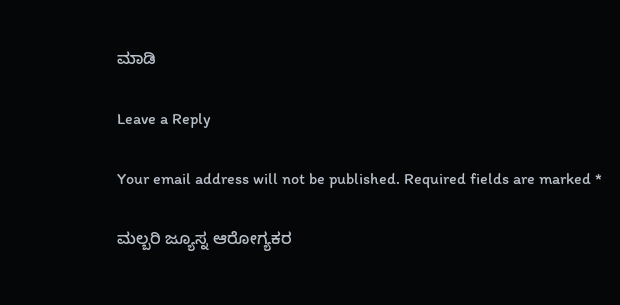ಮಾಡಿ

Leave a Reply

Your email address will not be published. Required fields are marked *

ಮಲ್ಬರಿ ಜ್ಯೂಸ್ನ ಆರೋಗ್ಯಕರ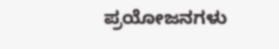ಪ್ರಯೋಜನಗಳು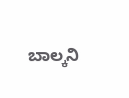ಬಾಲ್ಕನಿ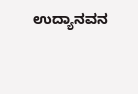ಉದ್ಯಾನವನ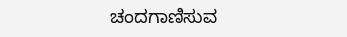ಚಂದಗಾಣಿಸುವ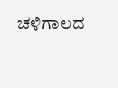ಚಳಿಗಾಲದ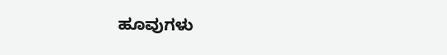ಹೂವುಗಳು